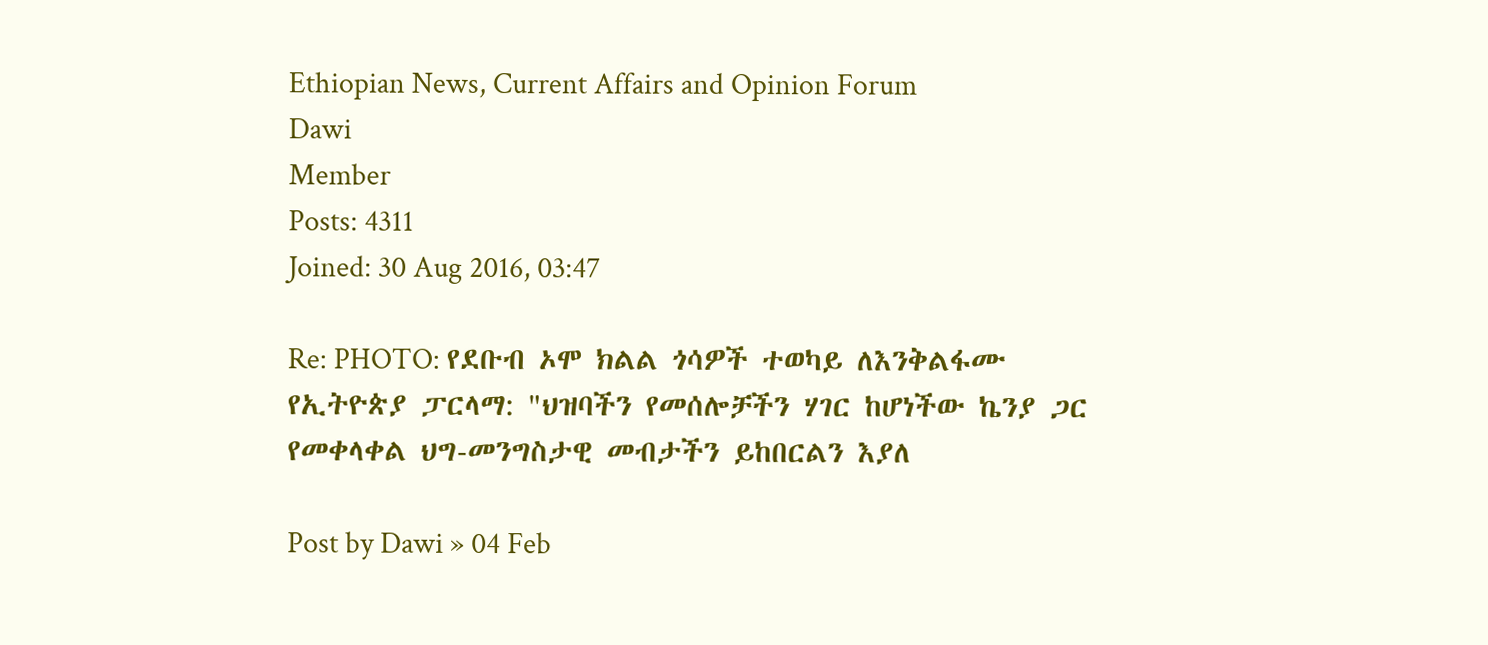Ethiopian News, Current Affairs and Opinion Forum
Dawi
Member
Posts: 4311
Joined: 30 Aug 2016, 03:47

Re: PHOTO: የደቡብ ኦሞ ክልል ጎሳዎች ተወካይ ለእንቅልፋሙ የኢትዮጵያ ፓርላማ: "ህዝባችን የመሰሎቻችን ሃገር ከሆነችው ኬንያ ጋር የመቀላቀል ህግ-መንግስታዊ መብታችን ይከበርልን እያለ

Post by Dawi » 04 Feb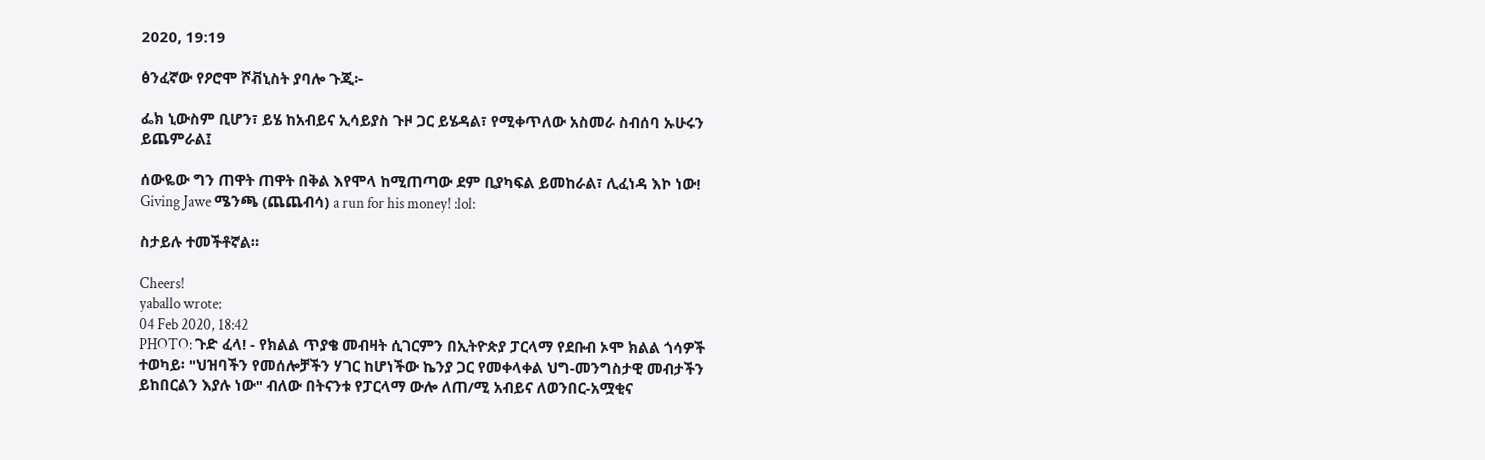2020, 19:19

ፅንፈኛው የዖሮሞ ሾቭኒስት ያባሎ ጉጂ፦

ፌክ ኒውስም ቢሆን፣ ይሄ ከአብይና ኢሳይያስ ጉዞ ጋር ይሄዳል፣ የሚቀጥለው አስመራ ስብሰባ ኡሁሩን ይጨምራል፤

ሰውዬው ግን ጠዋት ጠዋት በቅል እየሞላ ከሚጠጣው ደም ቢያካፍል ይመከራል፣ ሊፈነዳ እኮ ነው! Giving Jawe ሜንጫ (ጨጨብሳ) a run for his money! :lol:

ስታይሉ ተመችቶኛል።

Cheers!
yaballo wrote:
04 Feb 2020, 18:42
PHOTO: ጉድ ፈላ! - የክልል ጥያቄ መብዛት ሲገርምን በኢትዮጵያ ፓርላማ የደቡብ ኦሞ ክልል ጎሳዎች ተወካይ፡ "ህዝባችን የመሰሎቻችን ሃገር ከሆነችው ኬንያ ጋር የመቀላቀል ህግ-መንግስታዊ መብታችን ይከበርልን እያሉ ነው" ብለው በትናንቱ የፓርላማ ውሎ ለጠ/ሚ አብይና ለወንበር-አሟቂና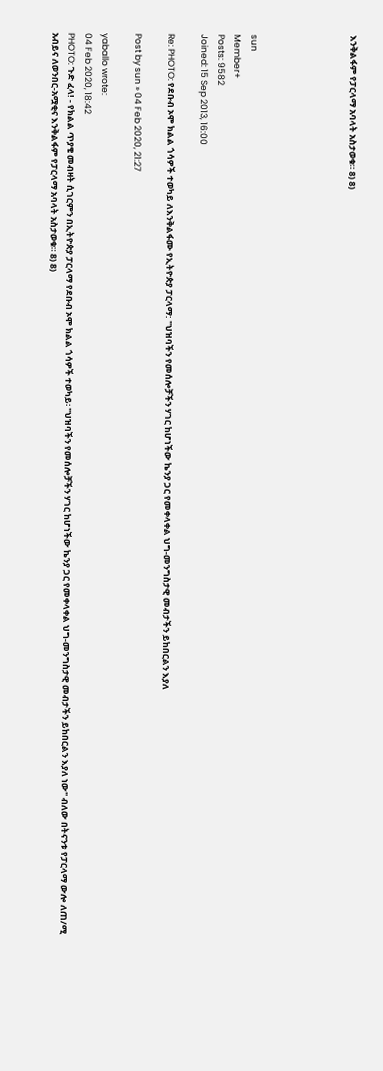እንቅልፋም የፓርላማ አባላት አስታወቁ። 8) 8)





sun
Member+
Posts: 9582
Joined: 15 Sep 2013, 16:00

Re: PHOTO: የደቡብ ኦሞ ክልል ጎሳዎች ተወካይ ለእንቅልፋሙ የኢትዮጵያ ፓርላማ: "ህዝባችን የመሰሎቻችን ሃገር ከሆነችው ኬንያ ጋር የመቀላቀል ህግ-መንግስታዊ መብታችን ይከበርልን እያለ

Post by sun » 04 Feb 2020, 21:27

yaballo wrote:
04 Feb 2020, 18:42
PHOTO: ጉድ ፈላ! - የክልል ጥያቄ መብዛት ሲገርምን በኢትዮጵያ ፓርላማ የደቡብ ኦሞ ክልል ጎሳዎች ተወካይ፡ "ህዝባችን የመሰሎቻችን ሃገር ከሆነችው ኬንያ ጋር የመቀላቀል ህግ-መንግስታዊ መብታችን ይከበርልን እያለ ነው" ብለው በትናንቱ የፓርላማ ውሎ ለጠ/ሚ አብይና ለወንበር-አሟቂና እንቅልፋም የፓርላማ አባላት አስታወቁ። 8) 8)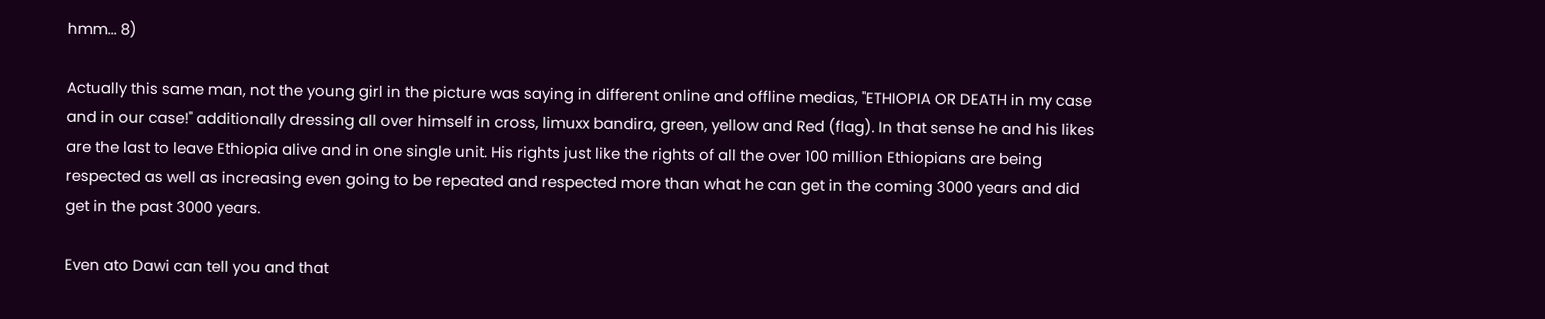hmm... 8)

Actually this same man, not the young girl in the picture was saying in different online and offline medias, "ETHIOPIA OR DEATH in my case and in our case!" additionally dressing all over himself in cross, limuxx bandira, green, yellow and Red (flag). In that sense he and his likes are the last to leave Ethiopia alive and in one single unit. His rights just like the rights of all the over 100 million Ethiopians are being respected as well as increasing even going to be repeated and respected more than what he can get in the coming 3000 years and did get in the past 3000 years.

Even ato Dawi can tell you and that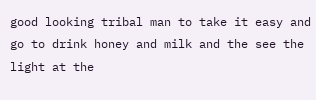good looking tribal man to take it easy and go to drink honey and milk and the see the light at the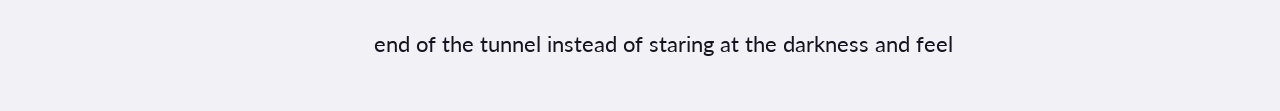end of the tunnel instead of staring at the darkness and feel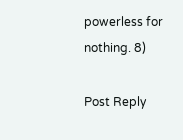powerless for nothing. 8)

Post Reply